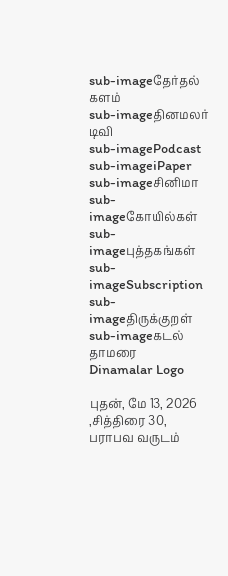sub-imageதேர்தல் களம்
sub-imageதினமலர் டிவி
sub-imagePodcast
sub-imageiPaper
sub-imageசினிமா
sub-imageகோயில்கள்
sub-imageபுத்தகங்கள்
sub-imageSubscription
sub-imageதிருக்குறள்
sub-imageகடல் தாமரை
Dinamalar Logo

புதன், மே 13, 2026 ,சித்திரை 30, பராபவ வருடம்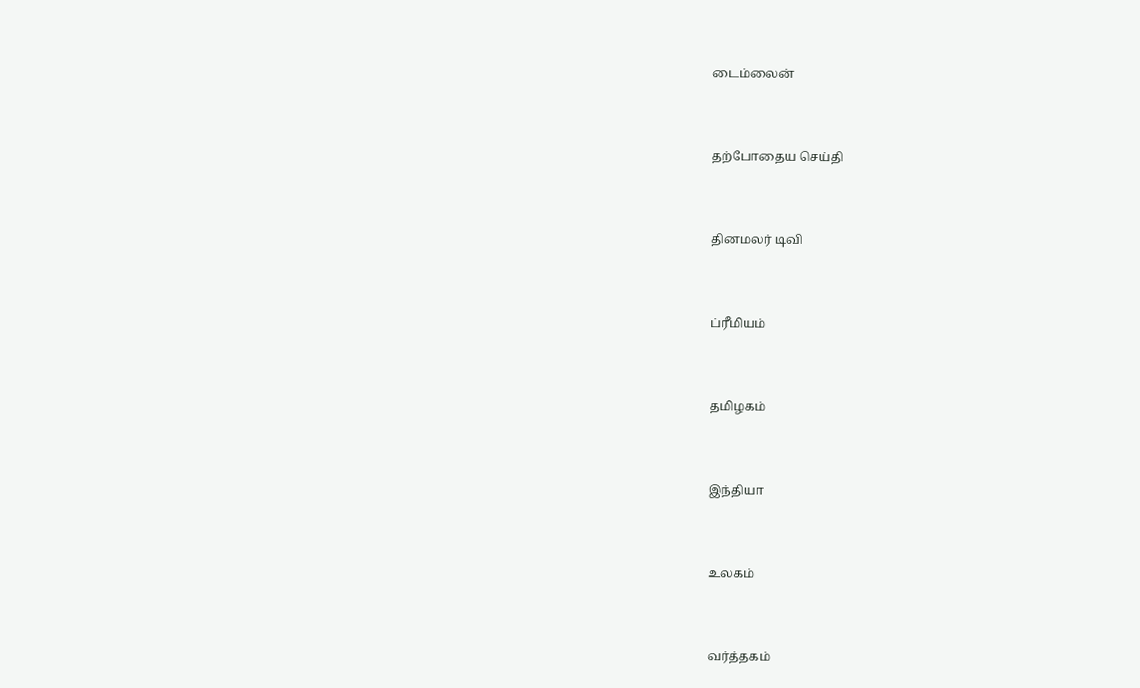டைம்லைன்


தற்போதைய செய்தி


தினமலர் டிவி


ப்ரீமியம்


தமிழகம்


இந்தியா


உலகம்


வர்த்தகம்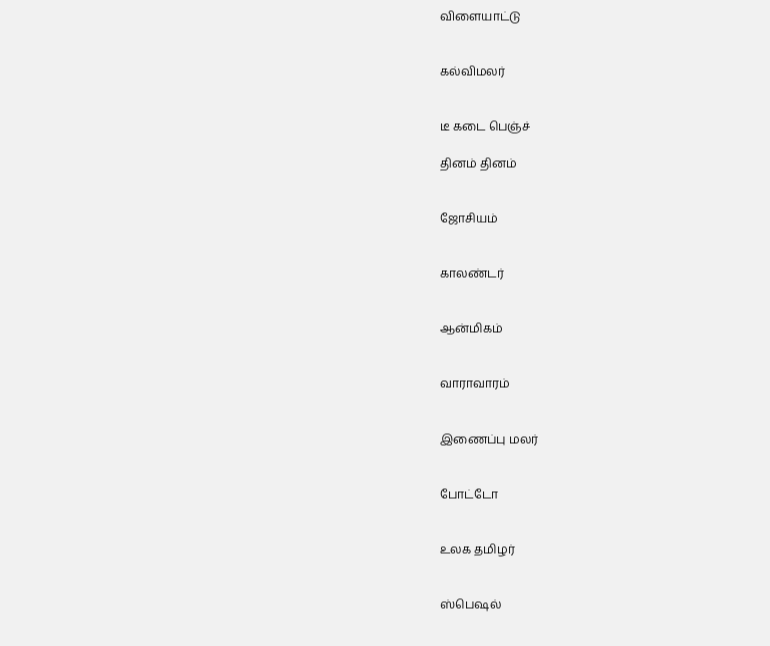விளையாட்டு


கல்விமலர்


டீ கடை பெஞ்ச்

தினம் தினம்


ஜோசியம்


காலண்டர்


ஆன்மிகம்


வாராவாரம்


இணைப்பு மலர்


போட்டோ


உலக தமிழர்


ஸ்பெஷல்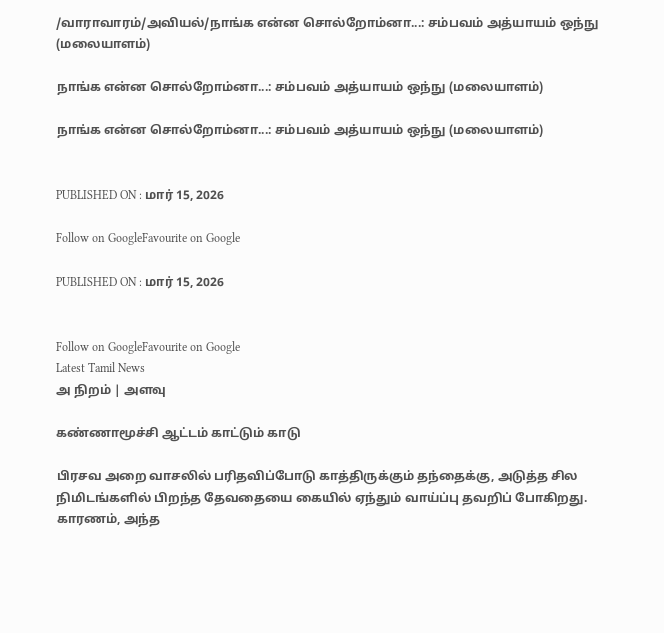/வாராவாரம்/அவியல்/நாங்க என்ன சொல்றோம்னா...: சம்பவம் அத்யாயம் ஒந்நு (மலையாளம்)

நாங்க என்ன சொல்றோம்னா...: சம்பவம் அத்யாயம் ஒந்நு (மலையாளம்)

நாங்க என்ன சொல்றோம்னா...: சம்பவம் அத்யாயம் ஒந்நு (மலையாளம்)


PUBLISHED ON : மார் 15, 2026

Follow on GoogleFavourite on Google

PUBLISHED ON : மார் 15, 2026


Follow on GoogleFavourite on Google
Latest Tamil News
அ நிறம் | அளவு

கண்ணாமூச்சி ஆட்டம் காட்டும் காடு

பிரசவ அறை வாசலில் பரிதவிப்போடு காத்திருக்கும் தந்தைக்கு, அடுத்த சில நிமிடங்களில் பிறந்த தேவதையை கையில் ஏந்தும் வாய்ப்பு தவறிப் போகிறது. காரணம், அந்த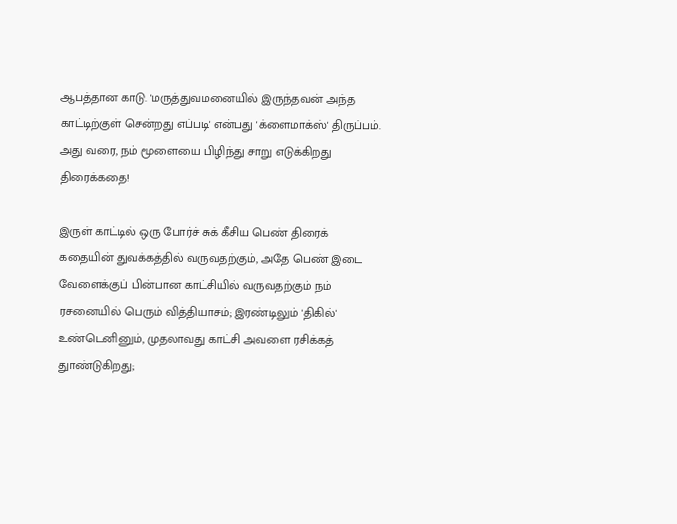ஆபத்தான காடு. 'மருத்துவமனையில் இருந்தவன் அந்த காட்டிற்குள் சென்றது எப்படி' என்பது 'க்ளைமாக்ஸ்' திருப்பம். அது வரை, நம் மூளையை பிழிந்து சாறு எடுக்கிறது திரைக்கதை!

இருள் காட்டில் ஒரு போர்ச் சுக் கீசிய பெண் திரைக் கதையின் துவக்கத்தில் வருவதற்கும், அதே பெண் இடை வேளைக்குப் பின்பான காட்சியில் வருவதற்கும் நம் ரசனையில் பெரும் வித்தியாசம்; இரண்டிலும் 'திகில்' உண்டெனினும், முதலாவது காட்சி அவளை ரசிக்கத் துாண்டுகிறது;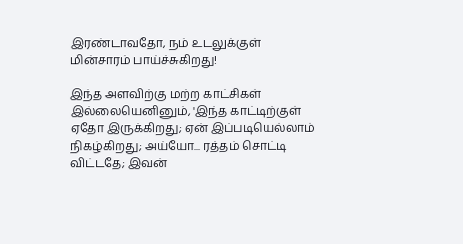இரண்டாவதோ, நம் உடலுக்குள் மின்சாரம் பாய்ச்சுகிறது!

இந்த அளவிற்கு மற்ற காட்சிகள் இல்லையெனினும், 'இந்த காட்டிற்குள் ஏதோ இருக்கிறது; ஏன் இப்படியெல்லாம் நிகழ்கிறது; அய்யோ... ரத்தம் சொட்டி விட்டதே; இவன்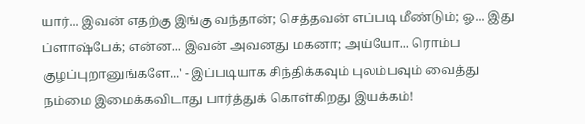யார்... இவன் எதற்கு இங்கு வந்தான்; செத்தவன் எப்படி மீண்டும்; ஓ... இது ப்ளாஷ்பேக்; என்ன... இவன் அவனது மகனா; அய்யோ... ரொம்ப குழப்புறானுங்களே...' - இப்படியாக சிந்திக்கவும் புலம்பவும் வைத்து நம்மை இமைக்கவிடாது பார்த்துக் கொள்கிறது இயக்கம்!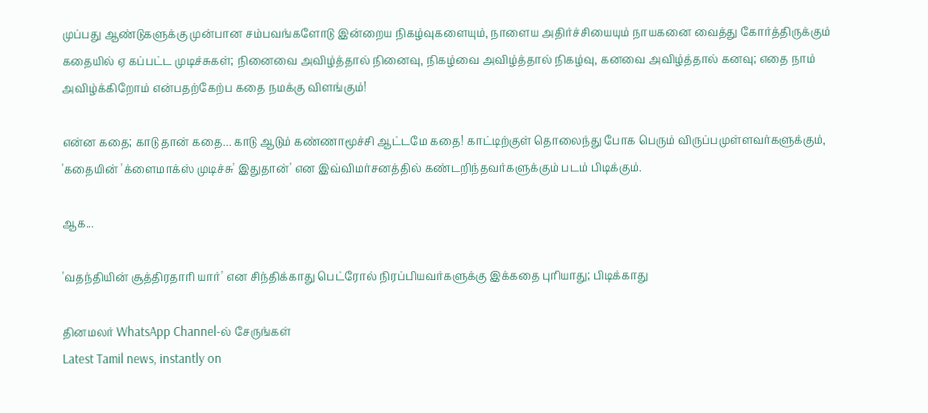முப்பது ஆண்டுகளுக்கு முன்பான சம்பவங்களோடு இன்றைய நிகழ்வுகளையும், நாளைய அதிர்ச்சியையும் நாயகனை வைத்து கோர்த்திருக்கும் கதையில் ஏ கப்பட்ட முடிச்சுகள்; நினைவை அவிழ்த்தால் நினைவு, நிகழ்வை அவிழ்த்தால் நிகழ்வு, கனவை அவிழ்த்தால் கனவு; எதை நாம் அவிழ்க்கிறோம் என்பதற்கேற்ப கதை நமக்கு விளங்கும்!

என்ன கதை; காடு தான் கதை... காடு ஆடும் கண்ணாமூச்சி ஆட்டமே கதை! காட்டிற்குள் தொலைந்து போக பெரும் விருப்பமுள்ளவர்களுக்கும், 'கதையின் 'க்ளைமாக்ஸ் முடிச்சு' இதுதான்' என இவ்விமர்சனத்தில் கண்டறிந்தவர்களுக்கும் படம் பிடிக்கும்.

ஆக...

'வதந்தியின் சூத்திரதாரி யார்' என சிந்திக்காது பெட்ரோல் நிரப்பியவர்களுக்கு இக்கதை புரியாது; பிடிக்காது

தினமலர் WhatsApp Channel-ல் சேருங்கள்
Latest Tamil news, instantly on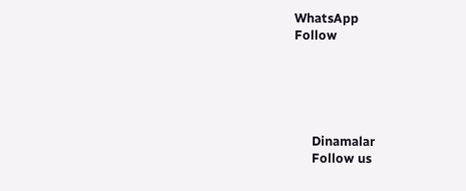WhatsApp
Follow





      Dinamalar
      Follow us